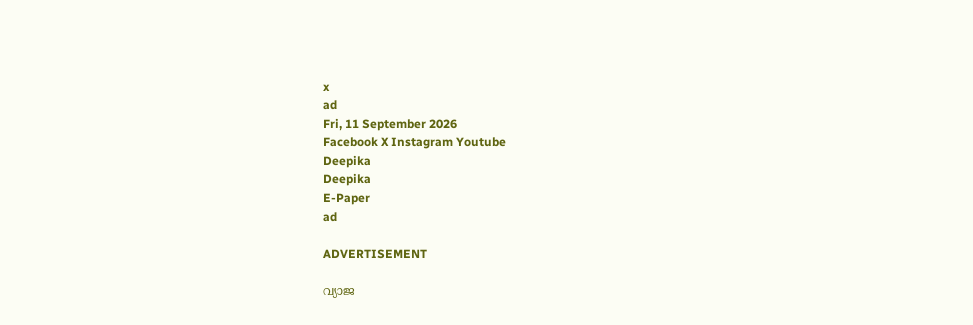x
ad
Fri, 11 September 2026
Facebook X Instagram Youtube
Deepika
Deepika
E-Paper
ad

ADVERTISEMENT

വ്യാജ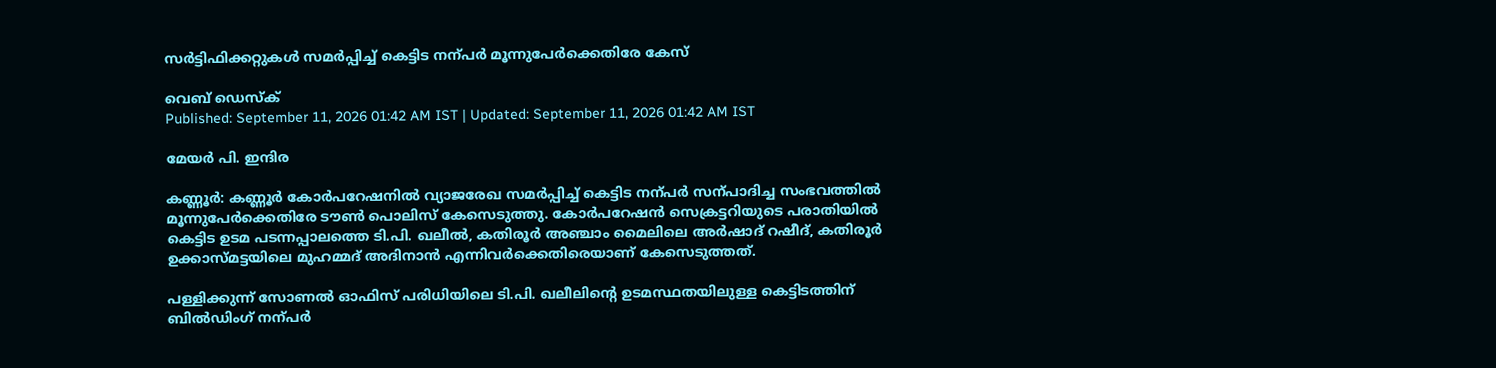സർട്ടിഫിക്കറ്റുകൾ സമർപ്പിച്ച് കെട്ടിട നന്പർ മൂന്നുപേർക്കെതിരേ കേസ്

വെബ് ഡെസ്ക്
Published: September 11, 2026 01:42 AM IST | Updated: September 11, 2026 01:42 AM IST

മേയര്‍ പി. ഇന്ദിര

കണ്ണൂർ: കണ്ണൂർ കോർപറേഷനിൽ വ്യാജരേഖ സമർപ്പിച്ച് കെട്ടിട നന്പർ സന്പാദിച്ച സംഭവത്തിൽ മൂന്നുപേർക്കെതിരേ ടൗൺ പൊലിസ് കേസെടുത്തു. കോർപറേഷൻ സെക്രട്ടറിയുടെ പരാതിയിൽ കെട്ടിട ഉടമ പടന്നപ്പാലത്തെ ടി.പി. ഖലീൽ, കതിരൂർ അഞ്ചാം മൈലിലെ അർഷാദ് റഷീദ്, കതിരൂർ ഉക്കാസ്മട്ടയിലെ മുഹമ്മദ് അദിനാൻ എന്നിവർക്കെതിരെയാണ് കേസെടുത്തത്.

പള്ളിക്കുന്ന് സോണൽ ഓഫിസ് പരിധിയിലെ ടി.പി. ഖലീലിന്‍റെ ഉടമസ്ഥതയിലുള്ള കെട്ടിടത്തിന് ബിൽഡിംഗ് നന്പർ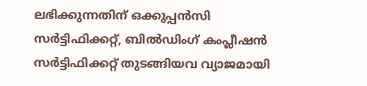ലഭിക്കുന്നതിന് ഒക്കുപ്പൻസി സർട്ടിഫിക്കറ്റ്, ബിൽഡിംഗ് കംപ്ലീഷൻ സർട്ടിഫിക്കറ്റ് തുടങ്ങിയവ വ്യാജമായി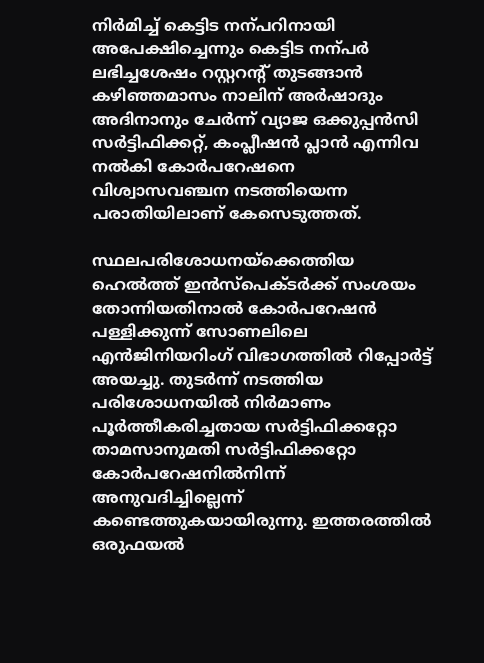നിർമിച്ച് കെട്ടിട നന്പറിനായി അപേക്ഷിച്ചെന്നും കെട്ടിട നന്പർ ലഭിച്ചശേഷം റസ്റ്ററന്‍റ് തുടങ്ങാൻ കഴിഞ്ഞമാസം നാലിന് അർഷാദും അദിനാനും ചേർന്ന് വ്യാജ ഒക്കുപ്പൻസി സർട്ടിഫിക്കറ്റ്, കംപ്ലീഷൻ പ്ലാൻ എന്നിവ നൽകി കോർപറേഷനെ വിശ്വാസവഞ്ചന നടത്തിയെന്ന പരാതിയിലാണ് കേസെടുത്തത്.

സ്ഥലപരിശോധനയ്ക്കെത്തിയ ഹെൽത്ത് ഇൻസ്പെക്ടർക്ക് സംശയം തോന്നിയതിനാൽ കോർപറേഷൻ പള്ളിക്കുന്ന് സോണലിലെ എൻജിനിയറിംഗ് വിഭാഗത്തിൽ റിപ്പോർട്ട് അയച്ചു. തുടർന്ന് നടത്തിയ പരിശോധനയിൽ നിർമാണം പൂർത്തീകരിച്ചതായ സർട്ടിഫിക്കറ്റോ താമസാനുമതി സർട്ടിഫിക്കറ്റോ കോർപറേഷനിൽനിന്ന് അനുവദിച്ചില്ലെന്ന് കണ്ടെത്തുകയായിരുന്നു. ഇത്തരത്തിൽ ഒരുഫയൽ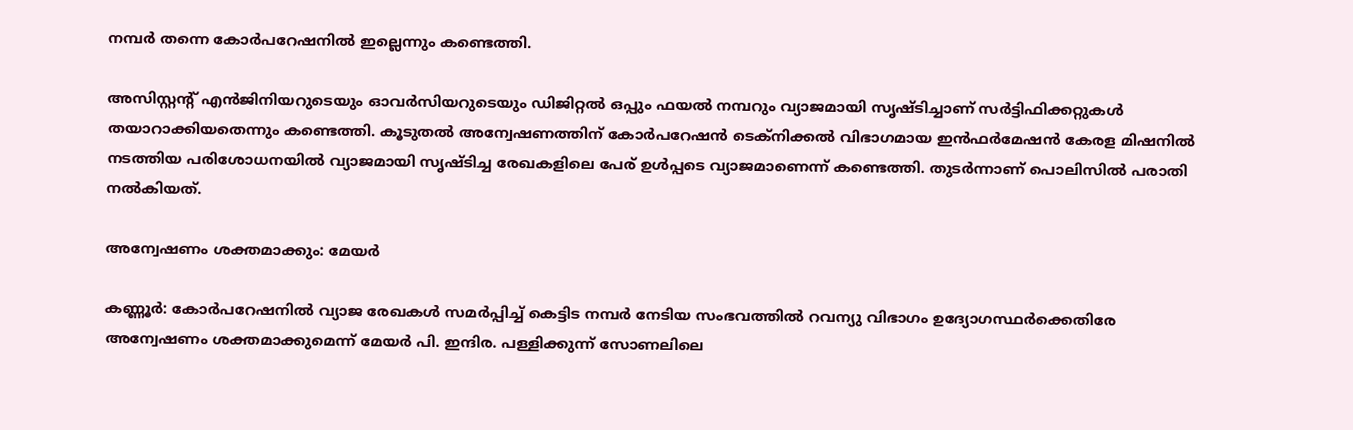നമ്പർ തന്നെ കോർപറേഷനിൽ ഇല്ലെന്നും കണ്ടെത്തി.

അസിസ്റ്റന്‍റ് എൻജിനിയറുടെയും ഓവർസിയറുടെയും ഡിജിറ്റൽ ഒപ്പും ഫയൽ നമ്പറും വ്യാജമായി സൃഷ്ടിച്ചാണ് സർട്ടിഫിക്കറ്റുകൾ തയാറാക്കിയതെന്നും കണ്ടെത്തി. കൂടുതൽ അന്വേഷണത്തിന് കോർപറേഷൻ ടെക്നിക്കൽ വിഭാഗമായ ഇൻഫർമേഷൻ കേരള മിഷനിൽ നടത്തിയ പരിശോധനയിൽ വ്യാജമായി സൃഷ്ടിച്ച രേഖകളിലെ പേര് ഉൾപ്പടെ വ്യാജമാണെന്ന് കണ്ടെത്തി. തുടർന്നാണ് പൊലിസിൽ പരാതി നൽകിയത്.

അന്വേഷണം ശക്തമാക്കും: മേയര്‍

കണ്ണൂർ: കോര്‍പറേഷനില്‍ വ്യാജ രേഖകള്‍ സമര്‍പ്പിച്ച് കെട്ടിട നമ്പര്‍ നേടിയ സംഭവത്തില്‍ റവന്യു വിഭാഗം ഉദ്യോഗസ്ഥര്‍ക്കെതിരേ അന്വേഷണം ശക്തമാക്കുമെന്ന് മേയര്‍ പി. ഇന്ദിര. പള്ളിക്കുന്ന് സോണലിലെ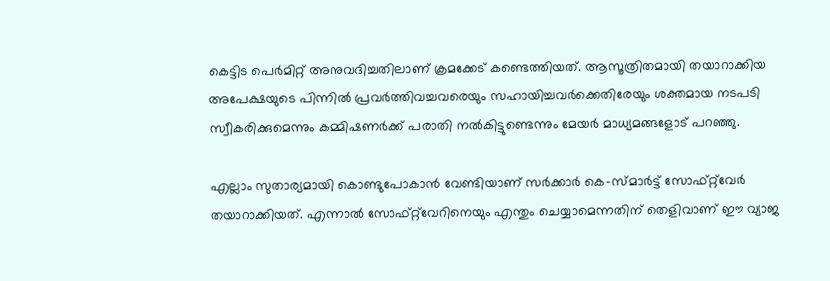കെട്ടിട പെര്‍മിറ്റ് അനുവദിച്ചതിലാണ് ക്രമക്കേട് കണ്ടെത്തിയത്. ആസൂത്രിതമായി തയാറാക്കിയ അപേക്ഷയുടെ പിന്നില്‍ പ്രവര്‍ത്തിവച്ചവരെയും സഹായിച്ചവര്‍ക്കെതിരേയും ശക്തമായ നടപടി സ്വീകരിക്കുമെന്നും കമ്മിഷണര്‍ക്ക് പരാതി നല്‍കിട്ടുണ്ടെന്നും മേയര്‍ മാധ്യമങ്ങളോട് പറഞ്ഞു.

എല്ലാം സുതാര്യമായി കൊണ്ടുപോകാൻ വേണ്ടിയാണ് സർക്കാർ കെ-സ്മാര്‍ട്ട് സോഫ്റ്റ്‌വേർ തയാറാക്കിയത്. എന്നാല്‍ സോഫ്റ്റ്‌വേറിനെയും എന്തും ചെയ്യാമെന്നതിന് തെളിവാണ് ഈ വ്യാജ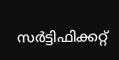സർട്ടിഫിക്കറ്റ്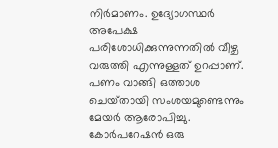നിർമാണം. ഉദ്യോഗസ്ഥര്‍ അപേക്ഷ പരിശോധിക്കുന്നുന്നതില്‍ വീഴ്ച വരുത്തി എന്നുള്ളത് ഉറപ്പാണ്. പണം വാങ്ങി ഒത്താശ ചെയ്‌തായി സംശയമുണ്ടെന്നും മേയർ ആരോപിച്ചു. കോര്‍പറേഷന്‍ ഒരു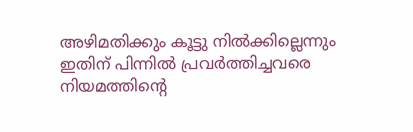അഴിമതിക്കും കൂട്ടു നില്‍ക്കില്ലെന്നും ഇതിന് പിന്നിൽ പ്രവർത്തിച്ചവരെ നിയമത്തിന്‍റെ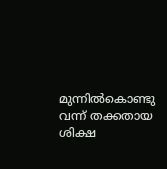മുന്നിൽകൊണ്ടു വന്ന് തക്കതായ ശിക്ഷ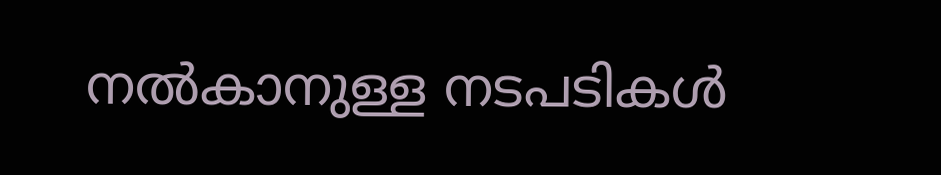നൽകാനുള്ള നടപടികൾ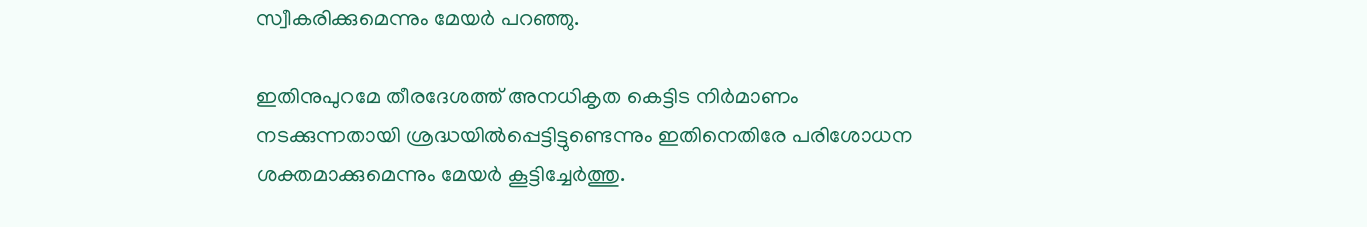സ്വീകരിക്കുമെന്നും മേയർ പറഞ്ഞു.

ഇതിനുപുറമേ തീരദേശത്ത് അനധികൃത കെട്ടിട നിര്‍മാണം നടക്കുന്നതായി ശ്രദ്ധയില്‍പ്പെട്ടിട്ടുണ്ടെന്നും ഇതിനെതിരേ പരിശോധന ശക്തമാക്കുമെന്നും മേയർ കൂട്ടിച്ചേർത്തു.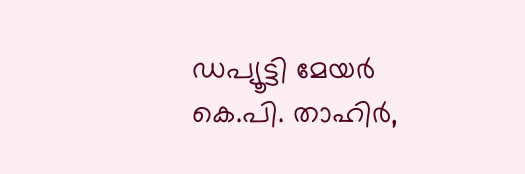ഡപ്യൂട്ടി മേയര്‍ കെ.പി. താഹിര്‍,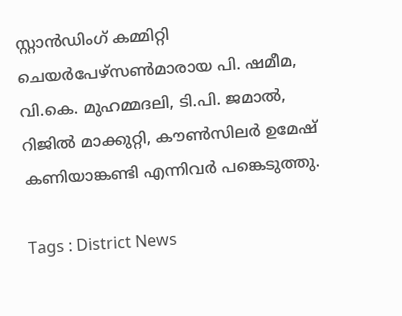സ്റ്റാൻഡിംഗ് കമ്മിറ്റി ചെയര്‍പേഴ്സൺമാരായ പി. ഷമീമ, വി.കെ. മുഹമ്മദലി, ടി.പി. ജമാല്‍, റിജില്‍ മാക്കുറ്റി, കൗണ്‍സിലര്‍ ഉമേഷ് കണിയാങ്കണ്ടി എന്നിവർ പങ്കെടുത്തു.

Tags : District News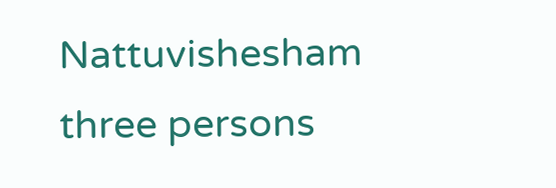Nattuvishesham three persons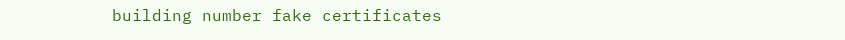building number fake certificates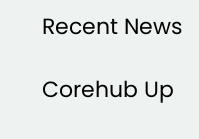Recent News

Corehub Up